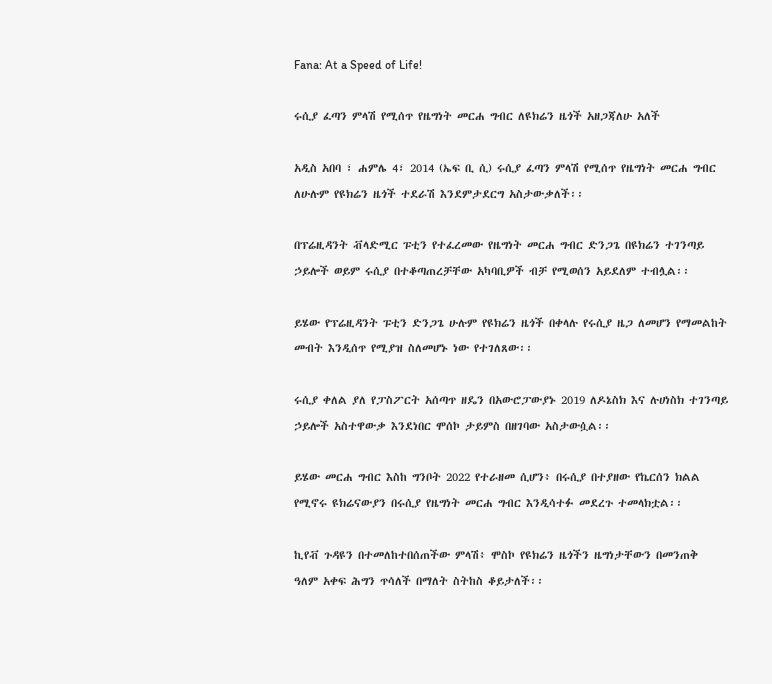Fana: At a Speed of Life!

ሩሲያ ፈጣን ምላሽ የሚሰጥ የዜግነት መርሐ ግብር ለዩክሬን ዜጎች አዘጋጃለሁ አለች

አዲስ አበባ ፣ ሐምሌ 4፣ 2014 (ኤፍ ቢ ሲ) ሩሲያ ፈጣን ምላሽ የሚሰጥ የዜግነት መርሐ ግብር ለሁሉም የዩክሬን ዜጎች ተደራሽ እንደምታደርግ አስታውቃለች፡፡

በፕሬዚዳንት ቭላድሚር ፑቲን የተፈረመው የዜግነት መርሐ ግብር ድንጋጌ በዩክሬን ተገንጣይ ኃይሎች ወይም ሩሲያ በተቆጣጠረቻቸው አካባቢዎች ብቻ የሚወሰን አይደለም ተብሏል፡፡

ይሄው የፕሬዚዳንት ፑቲን ድንጋጌ ሁሉም የዩክሬን ዜጎች በቀላሉ የሩሲያ ዜጋ ለመሆን የማመልከት መብት እንዲሰጥ የሚያዝ ስለመሆኑ ነው የተገለጸው፡፡

ሩሲያ ቀለል ያለ የፓስፖርት አሰጣጥ ዘዴን በአውሮፓውያኑ 2019 ለዶኔስክ እና ሉሀነስክ ተገንጣይ ኃይሎች አስተዋውቃ እንደነበር ሞሰኮ ታይምስ በዘገባው አስታውሷል፡፡

ይሄው መርሐ ግብር እስከ ግንቦት 2022 የተራዘመ ሲሆን፥ በሩሲያ በተያዘው የኬርሰን ክልል የሚኖሩ ዩክሬናውያን በሩሲያ የዜግነት መርሐ ግብር እንዲሳተፉ መደረጉ ተመላክቷል፡፡

ኪየቭ ጉዳዩን በተመለከተበሰጠችው ምላሽ፥ ሞስኮ የዩክሬን ዜጎችን ዜግነታቸውን በመንጠቅ  ዓለም አቀፍ ሕግን ጥሳለች በማለት ስትከስ ቆይታለች፡፡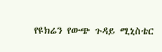የዩክሬን የውጭ ጉዳይ ሚኒስቴር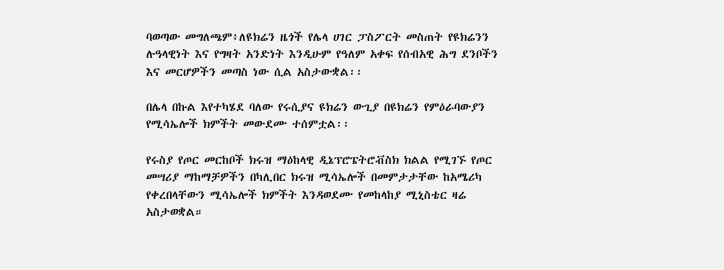ባወጣው መግለጫም፥ለዩክሬን ዜጎች የሌላ ሀገር ፓስፖርት መስጠት የዩክሬንን ሉዓላዊነት እና የግዛት አንድነት እንዲሁም የዓለም አቀፍ የሰብአዊ ሕግ ደንቦችን እና መርሆዎችን መጣስ ነው ሲል አስታውቋል፡፡

በሌላ በኩል እየተካሄደ ባለው የሩሲያና ዩክሬን ውጊያ በዩክሬን የምዕራባውያን የሚሳኤሎች ክምችት መውደሙ ተሰምቷል፡፡

የሩስያ የጦር መርከቦች ክሩዝ ማዕከላዊ ዲኔፕሮፔትሮቭስክ ክልል የሚገኙ የጦር መሣሪያ ማከማቻዎችን በካሊበር ክሩዝ ሚሳኤሎች በመምታታቸው ከአሜሪካ የቀረበላቸውን ሚሳኤሎች ክምችት እንዳወደሙ የመከላከያ ሚኒስቴር ዛሬ አስታወቋል።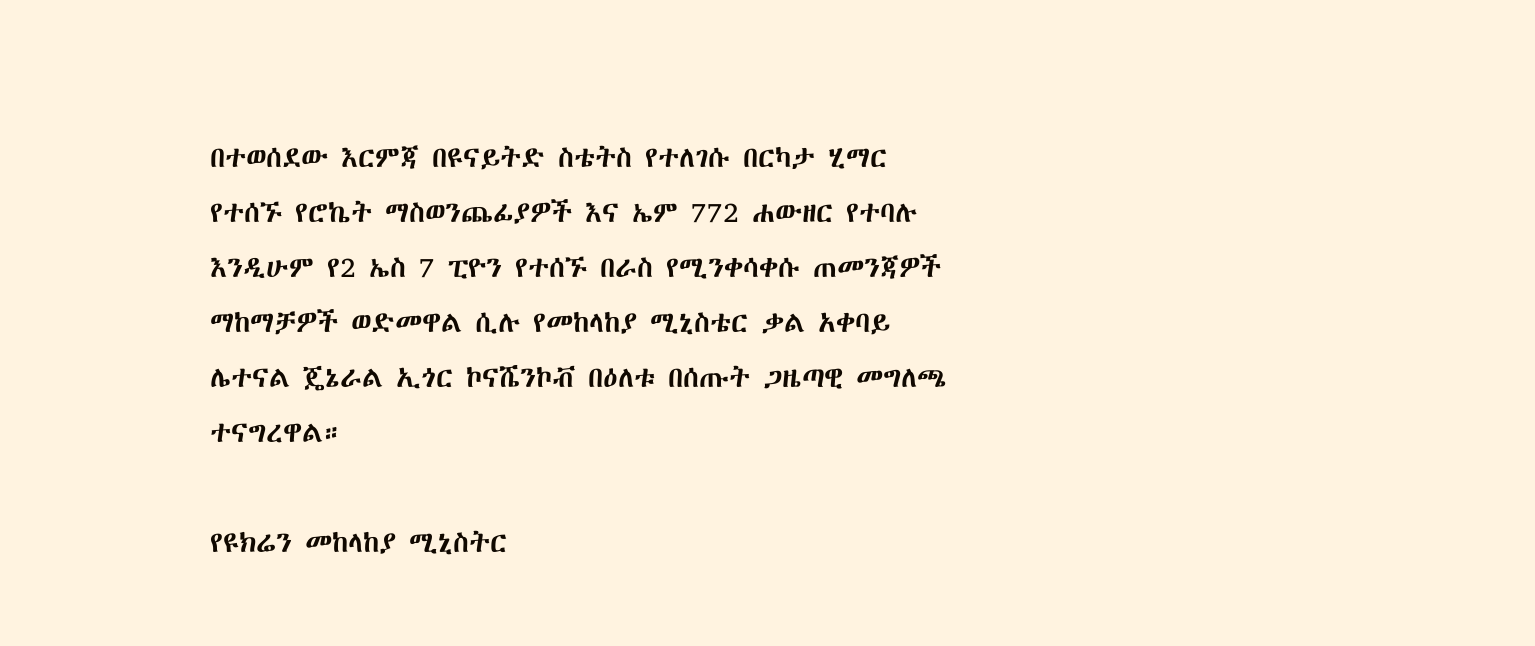በተወሰደው እርምጃ በዩናይትድ ስቴትስ የተለገሱ በርካታ ሂማር የተሰኙ የሮኬት ማስወንጨፊያዎች እና ኤም 772 ሐውዘር የተባሉ እንዲሁም የ2 ኤስ 7 ፒዮን የተሰኙ በራስ የሚንቀሳቀሱ ጠመንጃዎች ማከማቻዎች ወድመዋል ሲሉ የመከላከያ ሚኒስቴር ቃል አቀባይ ሌተናል ጄኔራል ኢጎር ኮናሼንኮቭ በዕለቱ በሰጡት ጋዜጣዊ መግለጫ ተናግረዋል።

የዩክሬን መከላከያ ሚኒስትር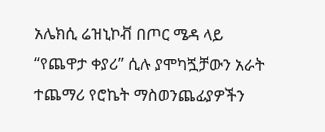አሌክሲ ሬዝኒኮቭ በጦር ሜዳ ላይ “የጨዋታ ቀያሪ” ሲሉ ያሞካጟቻውን አራት ተጨማሪ የሮኬት ማስወንጨፊያዎችን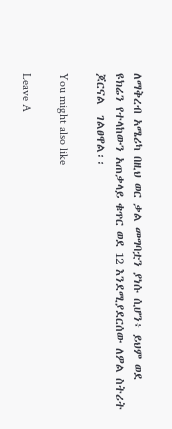ለማቅረብ አሜሪካ በዚህ ወር ቃል መግባቷን ያነሱ ሲሆን፥ ይህም ወደ ዩክሬን የተላከውን አጠቃላይ ቁጥር ወደ 12 እንደሚያደርሰው ለዎል ስትሪት ጆርናል  ገልፀዋል፡፡

You might also like

Leave A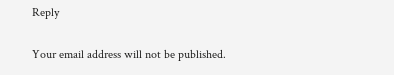Reply

Your email address will not be published.